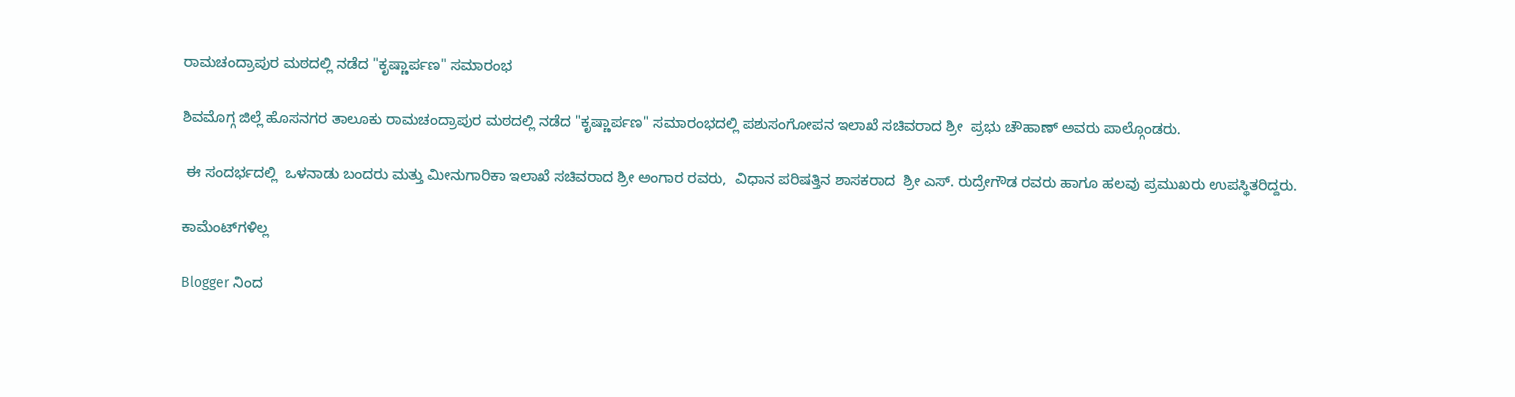ರಾಮಚಂದ್ರಾಪುರ ಮಠದಲ್ಲಿ ನಡೆದ "ಕೃಷ್ಣಾರ್ಪಣ" ಸಮಾರಂಭ

ಶಿವಮೊಗ್ಗ ಜಿಲ್ಲೆ ಹೊಸನಗರ ತಾಲೂಕು ರಾಮಚಂದ್ರಾಪುರ ಮಠದಲ್ಲಿ ನಡೆದ "ಕೃಷ್ಣಾರ್ಪಣ" ಸಮಾರಂಭದಲ್ಲಿ ಪಶುಸಂಗೋಪನ ಇಲಾಖೆ ಸಚಿವರಾದ ಶ್ರೀ  ಪ್ರಭು ಚೌಹಾಣ್ ಅವರು ಪಾಲ್ಗೊಂಡರು.

 ಈ ಸಂದರ್ಭದಲ್ಲಿ  ಒಳನಾಡು ಬಂದರು ಮತ್ತು ಮೀನುಗಾರಿಕಾ ಇಲಾಖೆ ಸಚಿವರಾದ ಶ್ರೀ ಅಂಗಾರ ರವರು,  ವಿಧಾನ ಪರಿಷತ್ತಿನ ಶಾಸಕರಾದ  ಶ್ರೀ ಎಸ್. ರುದ್ರೇಗೌಡ ರವರು ಹಾಗೂ ಹಲವು ಪ್ರಮುಖರು ಉಪಸ್ಥಿತರಿದ್ದರು.

ಕಾಮೆಂಟ್‌ಗಳಿಲ್ಲ

Blogger ನಿಂದ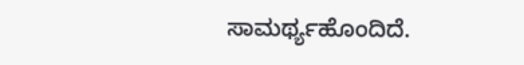ಸಾಮರ್ಥ್ಯಹೊಂದಿದೆ.